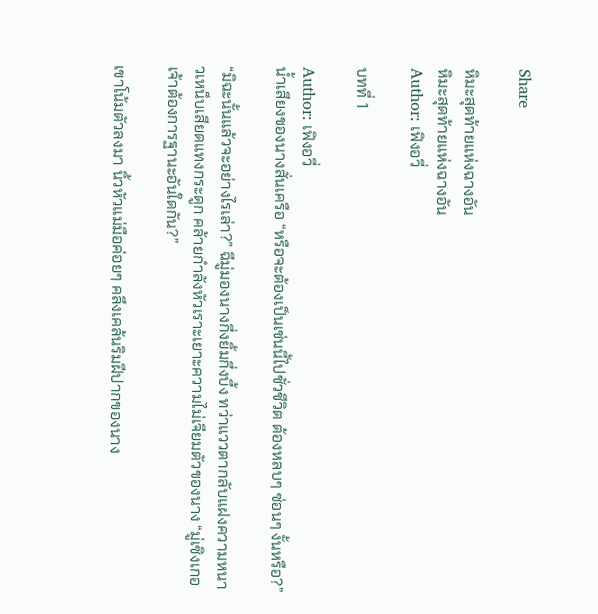Share

หิมะสุดท้ายแห่งฉางอัน
หิมะสุดท้ายแห่งฉางอัน
Author: เฟิงอวี่

บทที่ 1

Author: เฟิงอวี่
น้ำเสียงของนางสั่นเครือ “หรือจะต้องเป็นเช่นนี้ไปชั่วชีวิต ต้องหลบๆ ซ่อนๆ งั้นหรือ?”

“มิฉะนั้นแล้วจะอย่างไรเล่า?” ฉีมู่มองนางกึ่งยิ้มกึ่งบึ้ง ทว่าแววตากลับแฝงความหนาวเหน็บเสียดแทงกระดูก คล้ายกำลังหัวเราะเยาะความไม่เจียมตัวของนาง “มู่เซิงเกอ เจ้าต้องการฐานะอันใดกัน?”

เขาโน้มตัวลงมา นิ้วหัวแม่มือค่อยๆ คลึงเคล้นริมฝีปากของนาง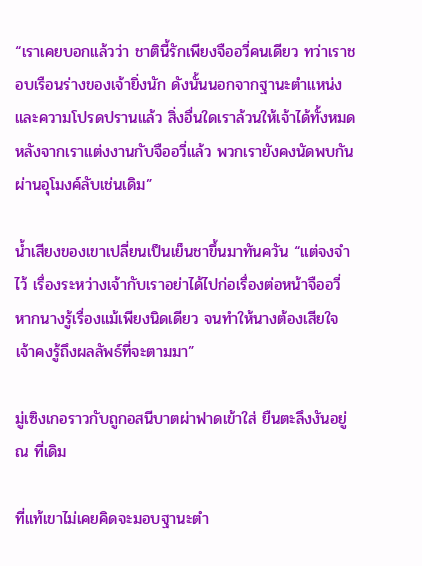“เราเคยบอกแล้วว่า ชาตินี้รักเพียงจืออวี่คนเดียว ทว่าเราชอบเรือนร่างของเจ้ายิ่งนัก ดังนั้นนอกจากฐานะตำแหน่งและความโปรดปรานแล้ว สิ่งอื่นใดเราล้วนให้เจ้าได้ทั้งหมด หลังจากเราแต่งงานกับจืออวี่แล้ว พวกเรายังคงนัดพบกันผ่านอุโมงค์ลับเช่นเดิม”

น้ำเสียงของเขาเปลี่ยนเป็นเย็นชาขึ้นมาทันควัน “แต่จงจำไว้ เรื่องระหว่างเจ้ากับเราอย่าได้ไปก่อเรื่องต่อหน้าจืออวี่ หากนางรู้เรื่องแม้เพียงนิดเดียว จนทำให้นางต้องเสียใจ เจ้าคงรู้ถึงผลลัพธ์ที่จะตามมา”

มู่เซิงเกอราวกับถูกอสนีบาตผ่าฟาดเข้าใส่ ยืนตะลึงงันอยู่ ณ ที่เดิม

ที่แท้เขาไม่เคยคิดจะมอบฐานะตำ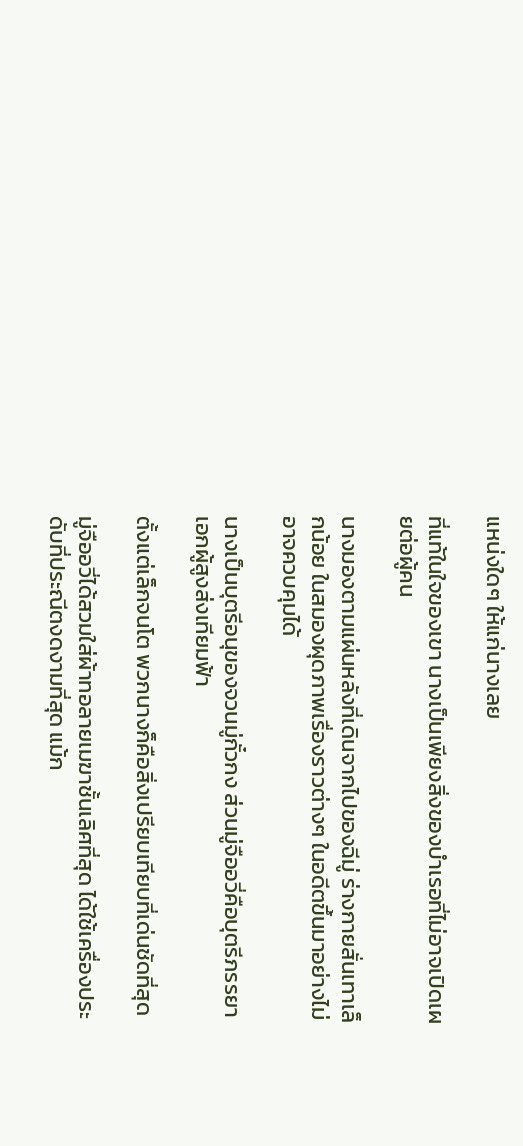แหน่งใดๆ ให้แก่นางเลย

ที่แท้ในใจของเขา นางเป็นเพียงสิ่งของบำเรอที่ไม่อาจเปิดเผยต่อผู้คน

นางมองตามแผ่นหลังที่เดินจากไปของฉีมู่ ร่างกายสั่นเทาเล็กน้อย ในสมองผุดภาพเรื่องราวต่างๆ ในอดีตขึ้นมาอย่างไม่อาจควบคุมได้

นางเป็นบุตรีอนุของจวนมู่กั๋วกง ส่วนมู่จืออวี่คือบุตรีภรรยาเอกผู้สูงส่งเทียมฟ้า

ตั้งแต่เล็กจนโต พวกนางก็คือสิ่งเปรียบเทียบที่เด่นชัดที่สุด

มู่จืออวี่ได้สวมใส่ผ้าทอลายเมฆาชั้นเลิศที่สุด ได้ใช้เครื่องประดับที่ประณีตงดงามที่สุด แม้ก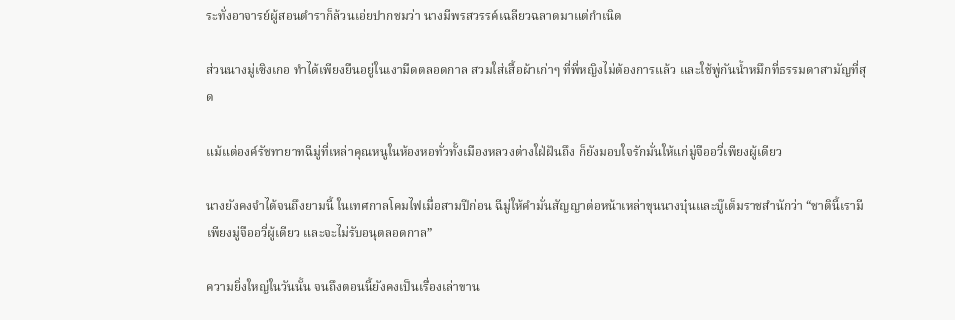ระทั่งอาจารย์ผู้สอนตำราก็ล้วนเอ่ยปากชมว่า นางมีพรสวรรค์เฉลียวฉลาดมาแต่กำเนิด

ส่วนนางมู่เซิงเกอ ทำได้เพียงยืนอยู่ในเงามืดตลอดกาล สวมใส่เสื้อผ้าเก่าๆ ที่พี่หญิงไม่ต้องการแล้ว และใช้พู่กันน้ำหมึกที่ธรรมดาสามัญที่สุด

แม้แต่องค์รัชทายาทฉีมู่ที่เหล่าคุณหนูในห้องหอทั่วทั้งเมืองหลวงต่างใฝ่ฝันถึง ก็ยังมอบใจรักมั่นให้แก่มู่จืออวี่เพียงผู้เดียว

นางยังคงจำได้จนถึงยามนี้ ในเทศกาลโคมไฟเมื่อสามปีก่อน ฉีมู่ให้คำมั่นสัญญาต่อหน้าเหล่าขุนนางบุ๋นและบู๊เต็มราชสำนักว่า “ชาตินี้เรามีเพียงมู่จืออวี่ผู้เดียว และจะไม่รับอนุตลอดกาล”

ความยิ่งใหญ่ในวันนั้น จนถึงตอนนี้ยังคงเป็นเรื่องเล่าขาน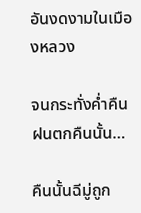อันงดงามในเมืองหลวง

จนกระทั่งค่ำคืนฝนตกคืนนั้น…

คืนนั้นฉีมู่ถูก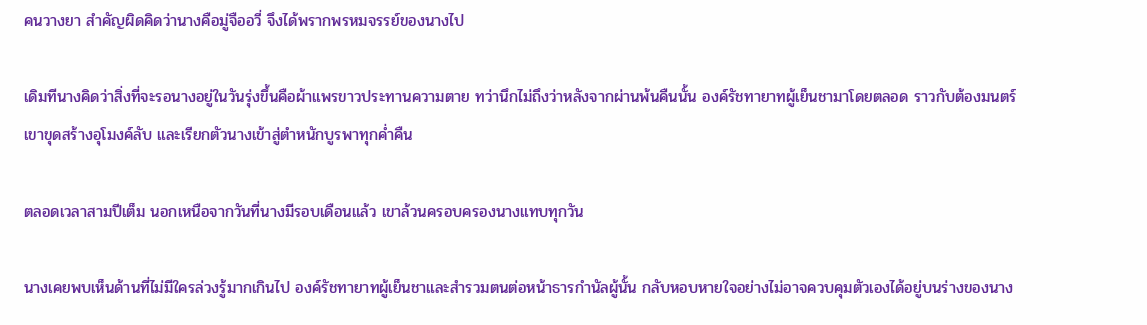คนวางยา สำคัญผิดคิดว่านางคือมู่จืออวี่ จึงได้พรากพรหมจรรย์ของนางไป

เดิมทีนางคิดว่าสิ่งที่จะรอนางอยู่ในวันรุ่งขึ้นคือผ้าแพรขาวประทานความตาย ทว่านึกไม่ถึงว่าหลังจากผ่านพ้นคืนนั้น องค์รัชทายาทผู้เย็นชามาโดยตลอด ราวกับต้องมนตร์ เขาขุดสร้างอุโมงค์ลับ และเรียกตัวนางเข้าสู่ตำหนักบูรพาทุกค่ำคืน

ตลอดเวลาสามปีเต็ม นอกเหนือจากวันที่นางมีรอบเดือนแล้ว เขาล้วนครอบครองนางแทบทุกวัน

นางเคยพบเห็นด้านที่ไม่มีใครล่วงรู้มากเกินไป องค์รัชทายาทผู้เย็นชาและสำรวมตนต่อหน้าธารกำนัลผู้นั้น กลับหอบหายใจอย่างไม่อาจควบคุมตัวเองได้อยู่บนร่างของนาง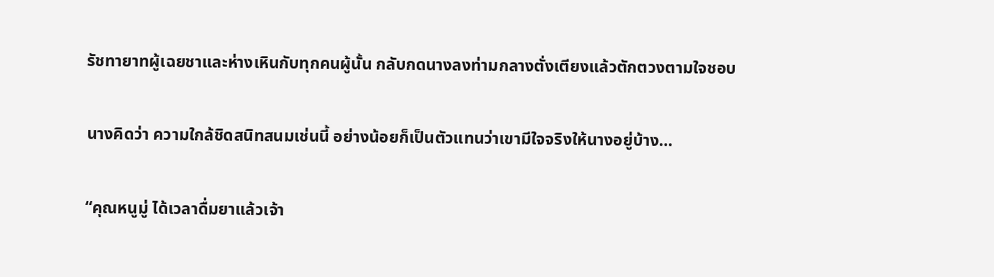รัชทายาทผู้เฉยชาและห่างเหินกับทุกคนผู้นั้น กลับกดนางลงท่ามกลางตั่งเตียงแล้วตักตวงตามใจชอบ

นางคิดว่า ความใกล้ชิดสนิทสนมเช่นนี้ อย่างน้อยก็เป็นตัวแทนว่าเขามีใจจริงให้นางอยู่บ้าง…

“คุณหนูมู่ ได้เวลาดื่มยาแล้วเจ้า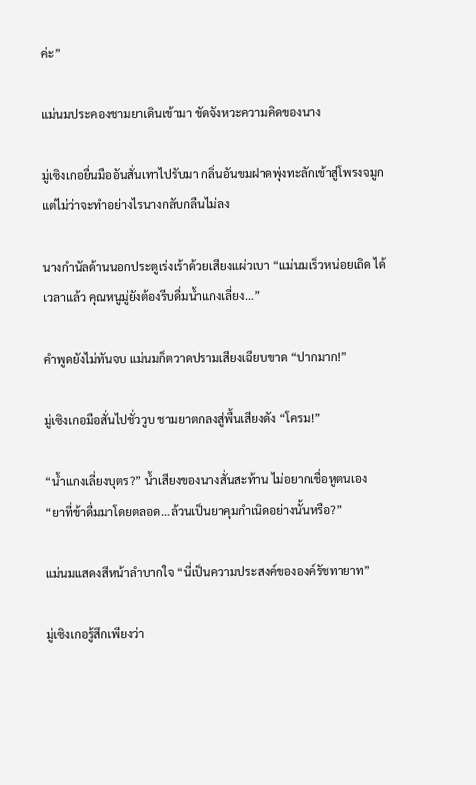ค่ะ”

แม่นมประคองชามยาเดินเข้ามา ขัดจังหวะความคิดของนาง

มู่เซิงเกอยื่นมืออันสั่นเทาไปรับมา กลิ่นอันขมฝาดพุ่งทะลักเข้าสู่โพรงจมูก แต่ไม่ว่าจะทำอย่างไรนางกลับกลืนไม่ลง

นางกำนัลด้านนอกประตูเร่งเร้าด้วยเสียงแผ่วเบา “แม่นมเร็วหน่อยเถิด ได้เวลาแล้ว คุณหนูมู่ยังต้องรีบดื่มน้ำแกงเลี่ยง…”

คำพูดยังไม่ทันจบ แม่นมก็ตวาดปรามเสียงเฉียบขาด “ปากมาก!”

มู่เซิงเกอมือสั่นไปชั่ววูบ ชามยาตกลงสู่พื้นเสียงดัง “โครม!”

“น้ำแกงเลี่ยงบุตร?” น้ำเสียงของนางสั่นสะท้าน ไม่อยากเชื่อหูตนเอง “ยาที่ข้าดื่มมาโดยตลอด…ล้วนเป็นยาคุมกำเนิดอย่างนั้นหรือ?”

แม่นมแสดงสีหน้าลำบากใจ “นี่เป็นความประสงค์ขององค์รัชทายาท”

มู่เซิงเกอรู้สึกเพียงว่า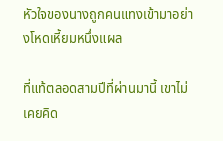หัวใจของนางถูกคนแทงเข้ามาอย่างโหดเหี้ยมหนึ่งแผล

ที่แท้ตลอดสามปีที่ผ่านมานี้ เขาไม่เคยคิด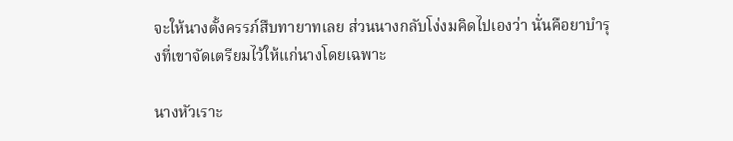จะให้นางตั้งครรภ์สืบทายาทเลย ส่วนนางกลับโง่งมคิดไปเองว่า นั่นคือยาบำรุงที่เขาจัดเตรียมไว้ให้แก่นางโดยเฉพาะ

นางหัวเราะ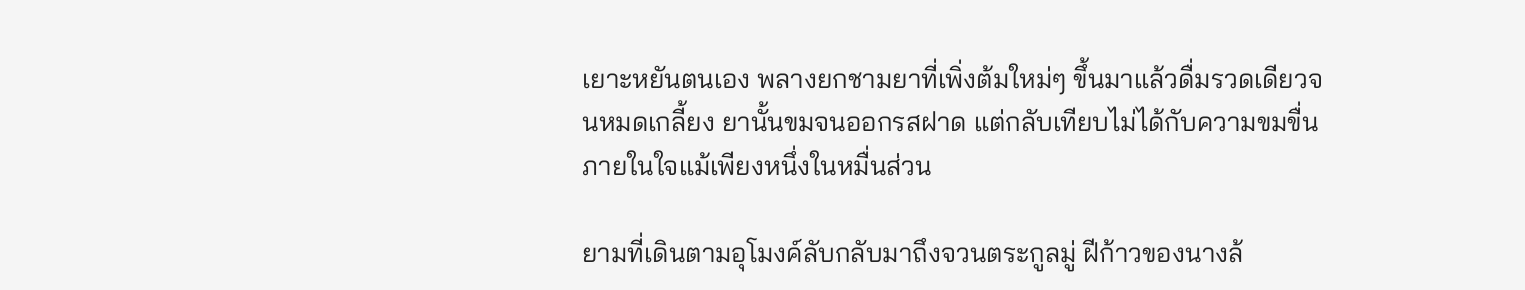เยาะหยันตนเอง พลางยกชามยาที่เพิ่งต้มใหม่ๆ ขึ้นมาแล้วดื่มรวดเดียวจนหมดเกลี้ยง ยานั้นขมจนออกรสฝาด แต่กลับเทียบไม่ได้กับความขมขื่นภายในใจแม้เพียงหนึ่งในหมื่นส่วน

ยามที่เดินตามอุโมงค์ลับกลับมาถึงจวนตระกูลมู่ ฝีก้าวของนางล้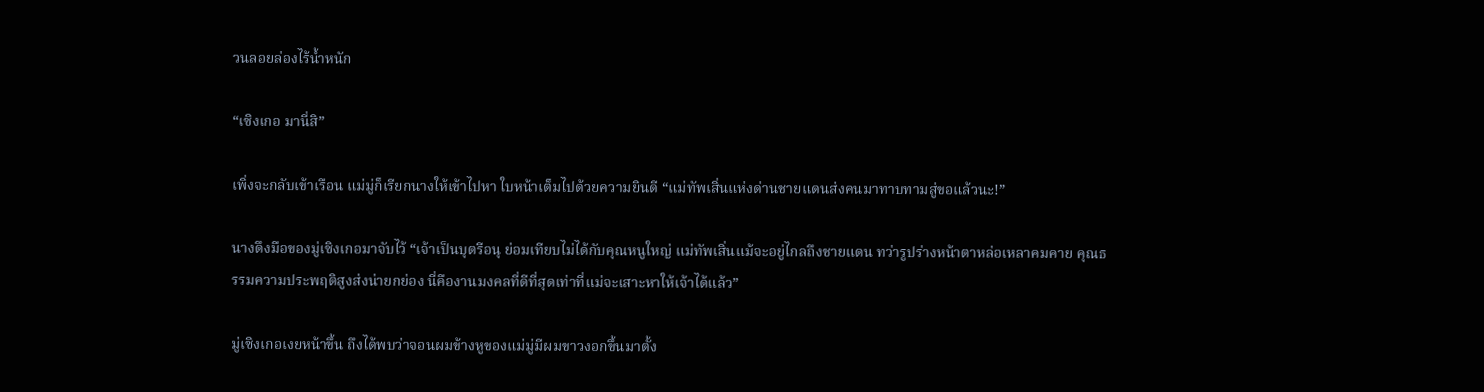วนลอยล่องไร้น้ำหนัก

“เซิงเกอ มานี่สิ”

เพิ่งจะกลับเข้าเรือน แม่มู่ก็เรียกนางให้เข้าไปหา ใบหน้าเต็มไปด้วยความยินดี “แม่ทัพเสิ่นแห่งด่านชายแดนส่งคนมาทาบทามสู่ขอแล้วนะ!”

นางดึงมือของมู่เซิงเกอมาจับไว้ “เจ้าเป็นบุตรีอนุ ย่อมเทียบไม่ได้กับคุณหนูใหญ่ แม่ทัพเสิ่นแม้จะอยู่ไกลถึงชายแดน ทว่ารูปร่างหน้าตาหล่อเหลาคมคาย คุณธรรมความประพฤติสูงส่งน่ายกย่อง นี่คืองานมงคลที่ดีที่สุดเท่าที่แม่จะเสาะหาให้เจ้าได้แล้ว”

มู่เซิงเกอเงยหน้าขึ้น ถึงได้พบว่าจอนผมข้างหูของแม่มู่มีผมขาวงอกขึ้นมาตั้ง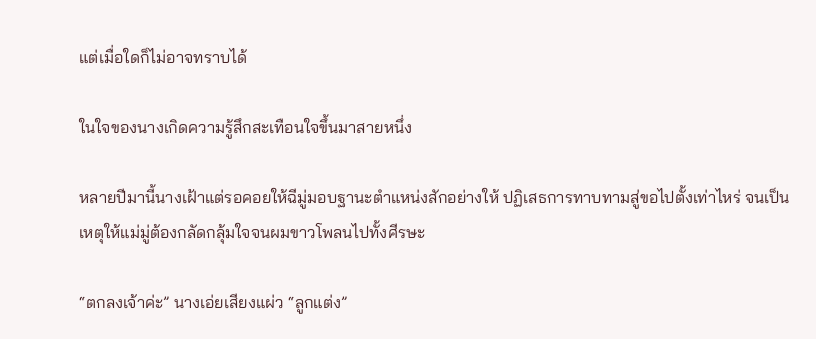แต่เมื่อใดก็ไม่อาจทราบได้

ในใจของนางเกิดความรู้สึกสะเทือนใจขึ้นมาสายหนึ่ง

หลายปีมานี้นางเฝ้าแต่รอคอยให้ฉีมู่มอบฐานะตำแหน่งสักอย่างให้ ปฏิเสธการทาบทามสู่ขอไปตั้งเท่าไหร่ จนเป็นเหตุให้แม่มู่ต้องกลัดกลุ้มใจจนผมขาวโพลนไปทั้งศีรษะ

“ตกลงเจ้าค่ะ” นางเอ่ยเสียงแผ่ว “ลูกแต่ง”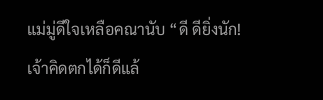แม่มู่ดีใจเหลือคณานับ “ดี ดียิ่งนัก! เจ้าคิดตกได้ก็ดีแล้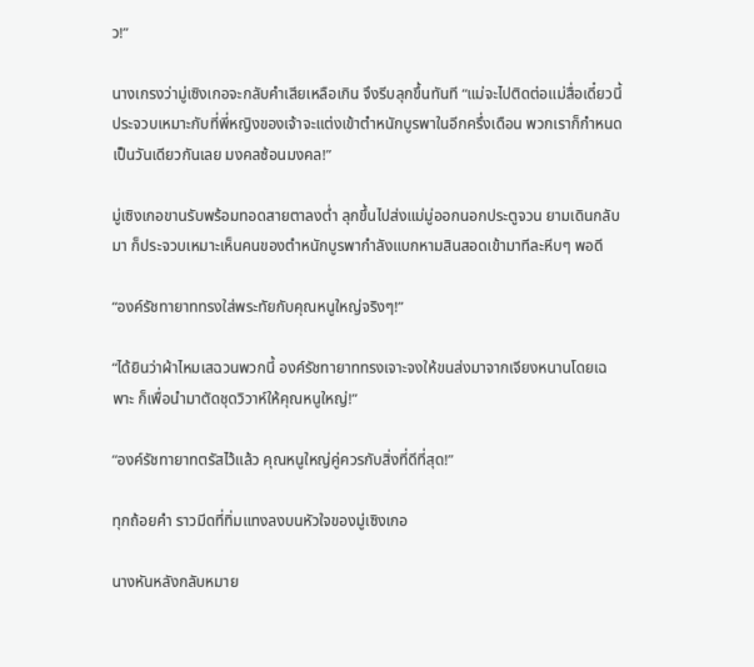ว!”

นางเกรงว่ามู่เซิงเกอจะกลับคำเสียเหลือเกิน จึงรีบลุกขึ้นทันที “แม่จะไปติดต่อแม่สื่อเดี๋ยวนี้ ประจวบเหมาะกับที่พี่หญิงของเจ้าจะแต่งเข้าตำหนักบูรพาในอีกครึ่งเดือน พวกเราก็กำหนดเป็นวันเดียวกันเลย มงคลซ้อนมงคล!”

มู่เซิงเกอขานรับพร้อมทอดสายตาลงต่ำ ลุกขึ้นไปส่งแม่มู่ออกนอกประตูจวน ยามเดินกลับมา ก็ประจวบเหมาะเห็นคนของตำหนักบูรพากำลังแบกหามสินสอดเข้ามาทีละหีบๆ พอดี

“องค์รัชทายาททรงใส่พระทัยกับคุณหนูใหญ่จริงๆ!”

“ได้ยินว่าผ้าไหมเสฉวนพวกนี้ องค์รัชทายาททรงเจาะจงให้ขนส่งมาจากเจียงหนานโดยเฉพาะ ก็เพื่อนำมาตัดชุดวิวาห์ให้คุณหนูใหญ่!”

“องค์รัชทายาทตรัสไว้แล้ว คุณหนูใหญ่คู่ควรกับสิ่งที่ดีที่สุด!”

ทุกถ้อยคำ ราวมีดที่ทิ่มแทงลงบนหัวใจของมู่เซิงเกอ

นางหันหลังกลับหมาย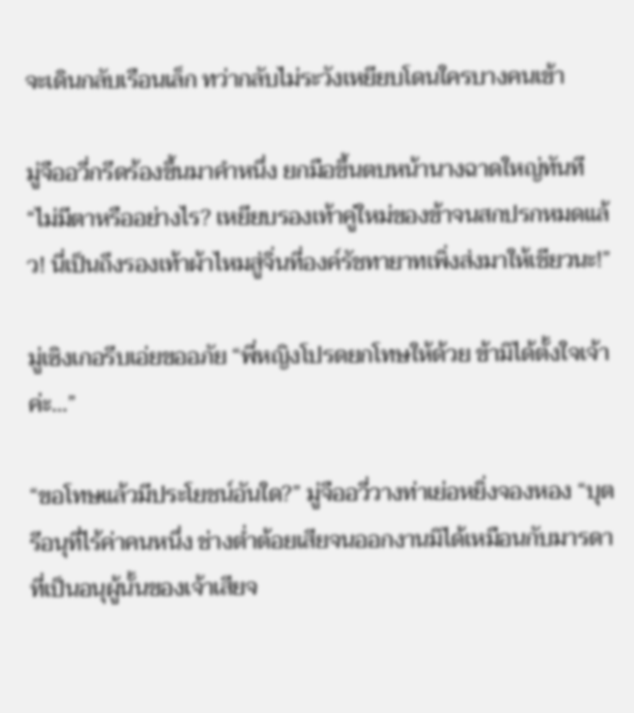จะเดินกลับเรือนเล็ก ทว่ากลับไม่ระวังเหยียบโดนใครบางคนเข้า

มู่จืออวี่กรีดร้องขึ้นมาคำหนึ่ง ยกมือขึ้นตบหน้านางฉาดใหญ่ทันที “ไม่มีตาหรืออย่างไร? เหยียบรองเท้าคู่ใหม่ของข้าจนสกปรกหมดแล้ว! นี่เป็นถึงรองเท้าผ้าไหมสู่จิ่นที่องค์รัชทายาทเพิ่งส่งมาให้เชียวนะ!”

มู่เซิงเกอรีบเอ่ยขออภัย “พี่หญิงโปรดยกโทษให้ด้วย ข้ามิได้ตั้งใจเจ้าค่ะ…”

“ขอโทษแล้วมีประโยชน์อันใด?” มู่จืออวี่วางท่าเย่อหยิ่งจองหอง “บุตรีอนุที่ไร้ค่าคนหนึ่ง ช่างต่ำต้อยเสียจนออกงานมิได้เหมือนกับมารดาที่เป็นอนุผู้นั้นของเจ้าเสียจ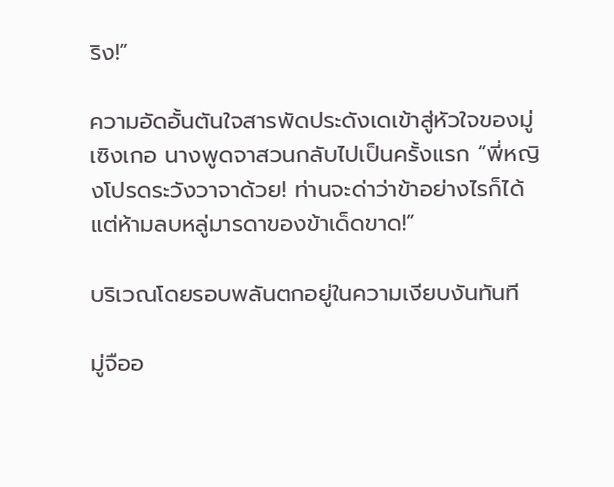ริง!”

ความอัดอั้นตันใจสารพัดประดังเดเข้าสู่หัวใจของมู่เซิงเกอ นางพูดจาสวนกลับไปเป็นครั้งแรก “พี่หญิงโปรดระวังวาจาด้วย! ท่านจะด่าว่าข้าอย่างไรก็ได้ แต่ห้ามลบหลู่มารดาของข้าเด็ดขาด!”

บริเวณโดยรอบพลันตกอยู่ในความเงียบงันทันที

มู่จืออ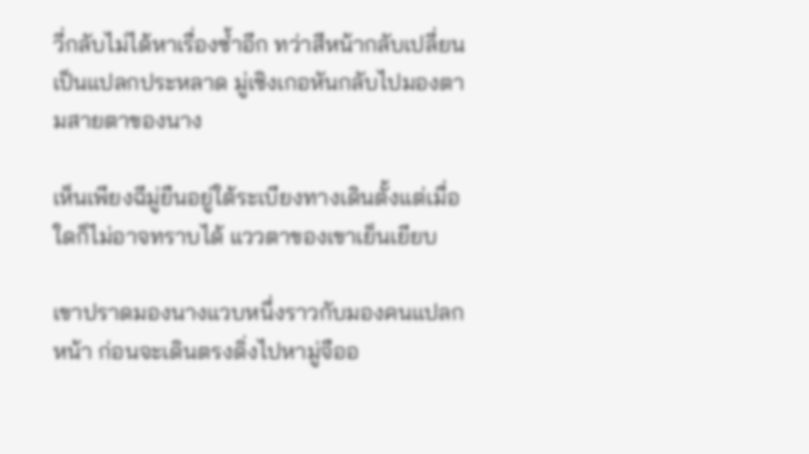วี่กลับไม่ได้หาเรื่องซ้ำอีก ทว่าสีหน้ากลับเปลี่ยนเป็นแปลกประหลาด มู่เซิงเกอหันกลับไปมองตามสายตาของนาง

เห็นเพียงฉีมู่ยืนอยู่ใต้ระเบียงทางเดินตั้งแต่เมื่อใดก็ไม่อาจทราบได้ แววตาของเขาเย็นเยียบ

เขาปราดมองนางแวบหนึ่งราวกับมองคนแปลกหน้า ก่อนจะเดินตรงดิ่งไปหามู่จืออ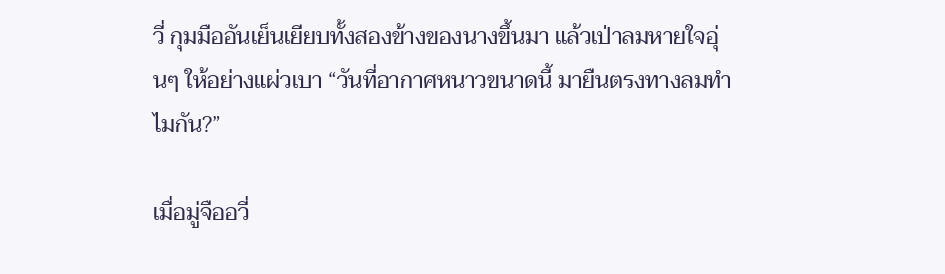วี่ กุมมืออันเย็นเยียบทั้งสองข้างของนางขึ้นมา แล้วเป่าลมหายใจอุ่นๆ ให้อย่างแผ่วเบา “วันที่อากาศหนาวขนาดนี้ มายืนตรงทางลมทำไมกัน?”

เมื่อมู่จืออวี่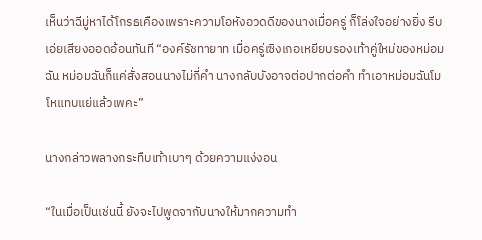เห็นว่าฉีมู่หาได้โกรธเคืองเพราะความโอหังอวดดีของนางเมื่อครู่ ก็โล่งใจอย่างยิ่ง รีบเอ่ยเสียงออดอ้อนทันที “องค์รัชทายาท เมื่อครู่เซิงเกอเหยียบรองเท้าคู่ใหม่ของหม่อมฉัน หม่อมฉันก็แค่สั่งสอนนางไม่กี่คำ นางกลับบังอาจต่อปากต่อคำ ทำเอาหม่อมฉันโมโหแทบแย่แล้วเพคะ”

นางกล่าวพลางกระทืบเท้าเบาๆ ด้วยความแง่งอน

“ในเมื่อเป็นเช่นนี้ ยังจะไปพูดจากับนางให้มากความทำ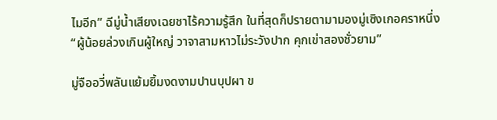ไมอีก” ฉีมู่น้ำเสียงเฉยชาไร้ความรู้สึก ในที่สุดก็ปรายตามามองมู่เซิงเกอคราหนึ่ง “ผู้น้อยล่วงเกินผู้ใหญ่ วาจาสามหาวไม่ระวังปาก คุกเข่าสองชั่วยาม”

มู่จืออวี่พลันแย้มยิ้มงดงามปานบุปผา ข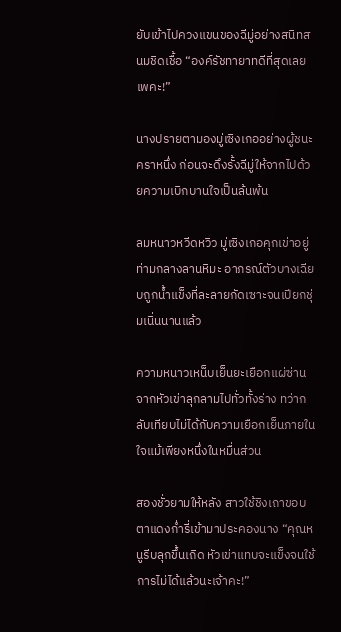ยับเข้าไปควงแขนของฉีมู่อย่างสนิทสนมชิดเชื้อ “องค์รัชทายาทดีที่สุดเลยเพคะ!”

นางปรายตามองมู่เซิงเกออย่างผู้ชนะคราหนึ่ง ก่อนจะดึงรั้งฉีมู่ให้จากไปด้วยความเบิกบานใจเป็นล้นพ้น

ลมหนาวหวีดหวิว มู่เซิงเกอคุกเข่าอยู่ท่ามกลางลานหิมะ อาภรณ์ตัวบางเฉียบถูกน้ำแข็งที่ละลายกัดเซาะจนเปียกชุ่มเนิ่นนานแล้ว

ความหนาวเหน็บเย็นยะเยือกแผ่ซ่านจากหัวเข่าลุกลามไปทั่วทั้งร่าง ทว่ากลับเทียบไม่ได้กับความเยือกเย็นภายในใจแม้เพียงหนึ่งในหมื่นส่วน

สองชั่วยามให้หลัง สาวใช้ชิงเถาขอบตาแดงก่ำรี่เข้ามาประคองนาง “คุณหนูรีบลุกขึ้นเถิด หัวเข่าแทบจะแข็งจนใช้การไม่ได้แล้วนะเจ้าคะ!”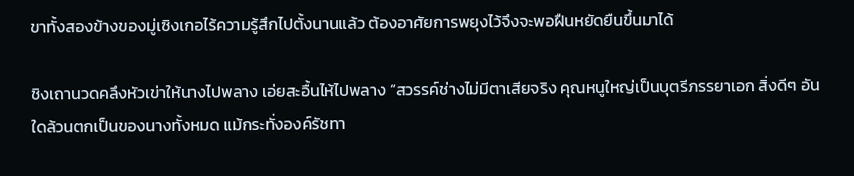ขาทั้งสองข้างของมู่เซิงเกอไร้ความรู้สึกไปตั้งนานแล้ว ต้องอาศัยการพยุงไว้จึงจะพอฝืนหยัดยืนขึ้นมาได้

ชิงเถานวดคลึงหัวเข่าให้นางไปพลาง เอ่ยสะอื้นไห้ไปพลาง “สวรรค์ช่างไม่มีตาเสียจริง คุณหนูใหญ่เป็นบุตรีภรรยาเอก สิ่งดีๆ อันใดล้วนตกเป็นของนางทั้งหมด แม้กระทั่งองค์รัชทา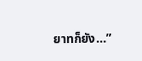ยาทก็ยัง…”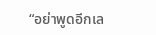“อย่าพูดอีกเล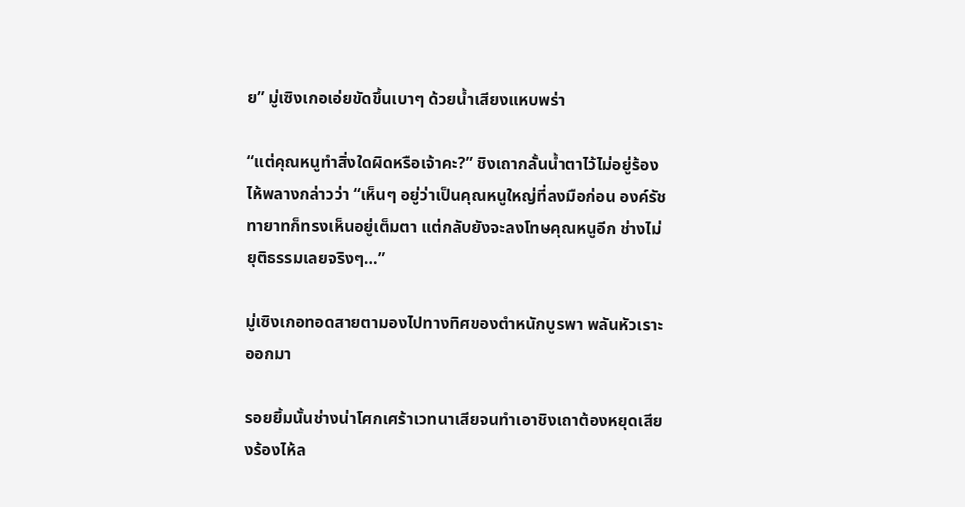ย” มู่เซิงเกอเอ่ยขัดขึ้นเบาๆ ด้วยน้ำเสียงแหบพร่า

“แต่คุณหนูทำสิ่งใดผิดหรือเจ้าคะ?” ชิงเถากลั้นน้ำตาไว้ไม่อยู่ร้องไห้พลางกล่าวว่า “เห็นๆ อยู่ว่าเป็นคุณหนูใหญ่ที่ลงมือก่อน องค์รัชทายาทก็ทรงเห็นอยู่เต็มตา แต่กลับยังจะลงโทษคุณหนูอีก ช่างไม่ยุติธรรมเลยจริงๆ…”

มู่เซิงเกอทอดสายตามองไปทางทิศของตำหนักบูรพา พลันหัวเราะออกมา

รอยยิ้มนั้นช่างน่าโศกเศร้าเวทนาเสียจนทำเอาชิงเถาต้องหยุดเสียงร้องไห้ล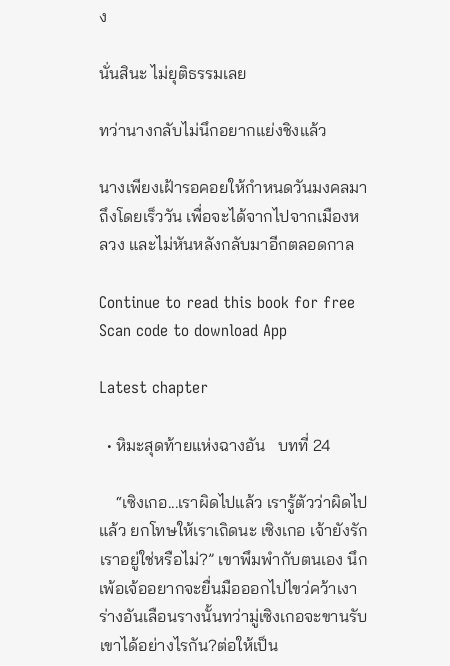ง

นั่นสินะ ไม่ยุติธรรมเลย

ทว่านางกลับไม่นึกอยากแย่งชิงแล้ว

นางเพียงเฝ้ารอคอยให้กำหนดวันมงคลมาถึงโดยเร็ววัน เพื่อจะได้จากไปจากเมืองหลวง และไม่หันหลังกลับมาอีกตลอดกาล

Continue to read this book for free
Scan code to download App

Latest chapter

  • หิมะสุดท้ายแห่งฉางอัน   บทที่ 24

    “เซิงเกอ...เราผิดไปแล้ว เรารู้ตัวว่าผิดไปแล้ว ยกโทษให้เราเถิดนะ เซิงเกอ เจ้ายังรักเราอยู่ใช่หรือไม่?” เขาพึมพำกับตนเอง นึกเพ้อเจ้ออยากจะยื่นมือออกไปไขว่คว้าเงาร่างอันเลือนรางนั้นทว่ามู่เซิงเกอจะขานรับเขาได้อย่างไรกัน?ต่อให้เป็น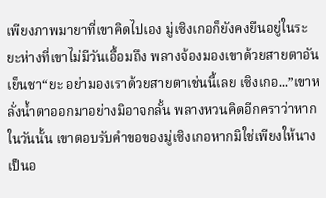เพียงภาพมายาที่เขาคิดไปเอง มู่เซิงเกอก็ยังคงยืนอยู่ในระยะห่างที่เขาไม่มีวันเอื้อมถึง พลางจ้องมองเขาด้วยสายตาอันเย็นชา“ยะ อย่ามองเราด้วยสายตาเช่นนี้เลย เซิงเกอ...”เขาหลั่งน้ำตาออกมาอย่างมิอาจกลั้น พลางหวนคิดอีกคราว่าหากในวันนั้น เขาตอบรับคำขอของมู่เซิงเกอหากมิใช่เพียงให้นางเป็นอ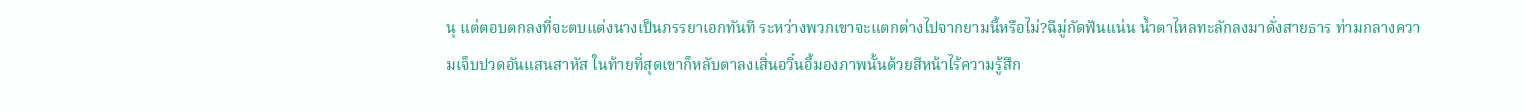นุ แต่ตอบตกลงที่จะตบแต่งนางเป็นภรรยาเอกทันที ระหว่างพวกเขาจะแตกต่างไปจากยามนี้หรือไม่?ฉีมู่กัดฟันแน่น น้ำตาไหลทะลักลงมาดั่งสายธาร ท่ามกลางความเจ็บปวดอันแสนสาหัส ในท้ายที่สุดเขาก็หลับตาลงเสิ่นอวิ๋นอี้มองภาพนั้นด้วยสีหน้าไร้ความรู้สึก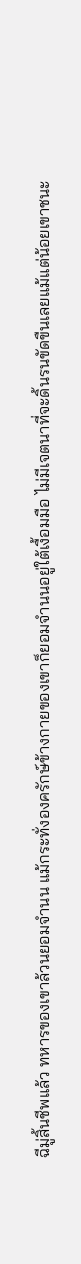ฉีมู่สิ้นชีพแล้ว ทหารของเขาล้วนยอมจำนน แม้กระทั่งองครักษ์ข้างกายของเขาก็ยอมจำนนอยู่ใต้เงื้อมมือ ไม่มีเจตนาที่จะดิ้นรนขัดขืนเลยแม้แต่น้อยเขาชนะ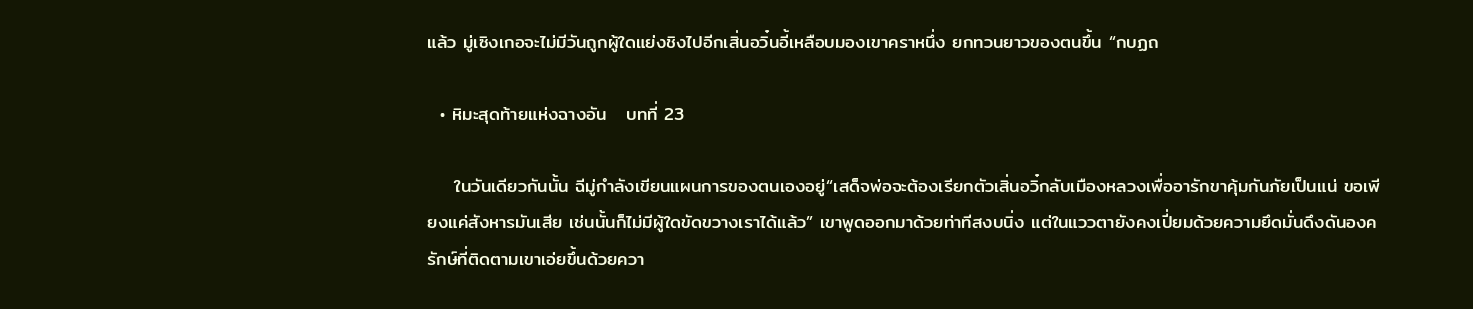แล้ว มู่เซิงเกอจะไม่มีวันถูกผู้ใดแย่งชิงไปอีกเสิ่นอวิ๋นอี้เหลือบมองเขาคราหนึ่ง ยกทวนยาวของตนขึ้น “กบฏถ

  • หิมะสุดท้ายแห่งฉางอัน   บทที่ 23

    ในวันเดียวกันนั้น ฉีมู่กำลังเขียนแผนการของตนเองอยู่“เสด็จพ่อจะต้องเรียกตัวเสิ่นอวิ๋กลับเมืองหลวงเพื่ออารักขาคุ้มกันภัยเป็นแน่ ขอเพียงแค่สังหารมันเสีย เช่นนั้นก็ไม่มีผู้ใดขัดขวางเราได้แล้ว” เขาพูดออกมาด้วยท่าทีสงบนิ่ง แต่ในแววตายังคงเปี่ยมด้วยความยึดมั่นดึงดันองครักษ์ที่ติดตามเขาเอ่ยขึ้นด้วยควา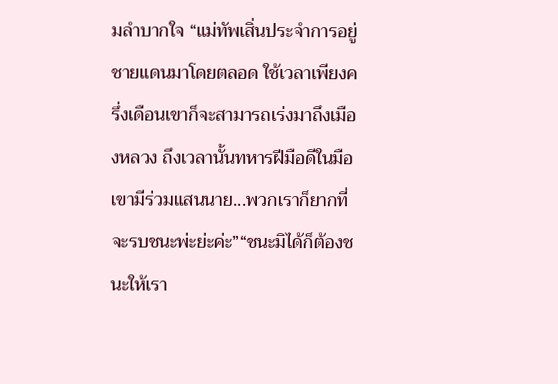มลำบากใจ “แม่ทัพเสิ่นประจำการอยู่ชายแดนมาโดยตลอด ใช้เวลาเพียงครึ่งเดือนเขาก็จะสามารถเร่งมาถึงเมืองหลวง ถึงเวลานั้นทหารฝีมือดีในมือเขามีร่วมแสนนาย...พวกเราก็ยากที่จะรบชนะพ่ะย่ะค่ะ”“ชนะมิได้ก็ต้องชนะให้เรา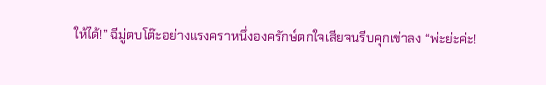ให้ได้!” ฉีมู่ตบโต๊ะอย่างแรงคราหนึ่งองครักษ์ตกใจเสียจนรีบคุกเข่าลง “พ่ะย่ะค่ะ!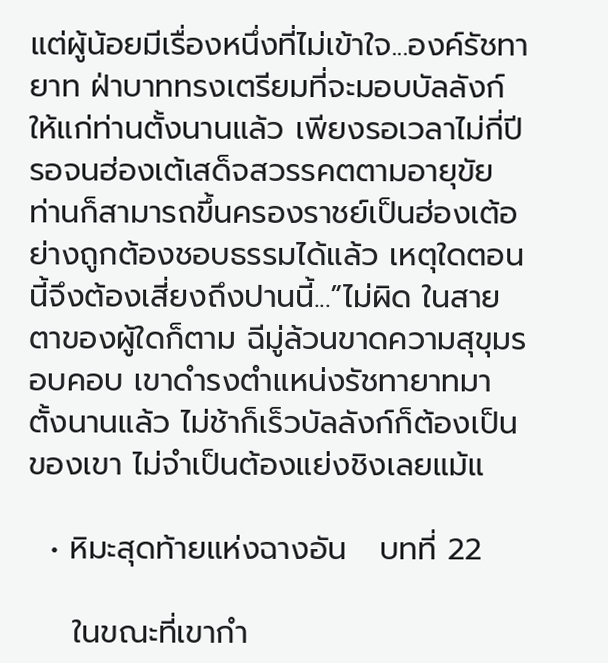แต่ผู้น้อยมีเรื่องหนึ่งที่ไม่เข้าใจ...องค์รัชทายาท ฝ่าบาททรงเตรียมที่จะมอบบัลลังก์ให้แก่ท่านตั้งนานแล้ว เพียงรอเวลาไม่กี่ปี รอจนฮ่องเต้เสด็จสวรรคตตามอายุขัย ท่านก็สามารถขึ้นครองราชย์เป็นฮ่องเต้อย่างถูกต้องชอบธรรมได้แล้ว เหตุใดตอนนี้จึงต้องเสี่ยงถึงปานนี้...”ไม่ผิด ในสายตาของผู้ใดก็ตาม ฉีมู่ล้วนขาดความสุขุมรอบคอบ เขาดำรงตำแหน่งรัชทายาทมาตั้งนานแล้ว ไม่ช้าก็เร็วบัลลังก์ก็ต้องเป็นของเขา ไม่จำเป็นต้องแย่งชิงเลยแม้แ

  • หิมะสุดท้ายแห่งฉางอัน   บทที่ 22

    ในขณะที่เขากำ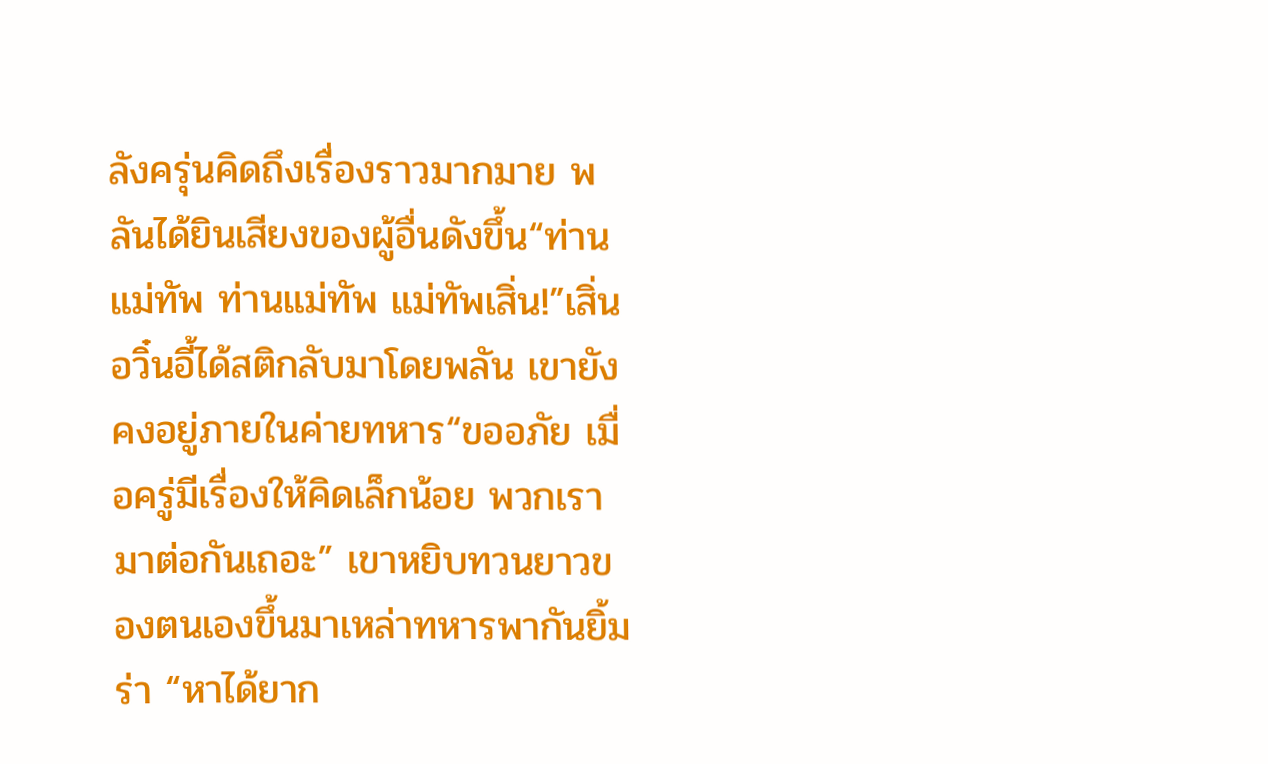ลังครุ่นคิดถึงเรื่องราวมากมาย พลันได้ยินเสียงของผู้อื่นดังขึ้น“ท่านแม่ทัพ ท่านแม่ทัพ แม่ทัพเสิ่น!”เสิ่นอวิ๋นอี้ได้สติกลับมาโดยพลัน เขายังคงอยู่ภายในค่ายทหาร“ขออภัย เมื่อครู่มีเรื่องให้คิดเล็กน้อย พวกเรามาต่อกันเถอะ” เขาหยิบทวนยาวของตนเองขึ้นมาเหล่าทหารพากันยิ้มร่า “หาได้ยาก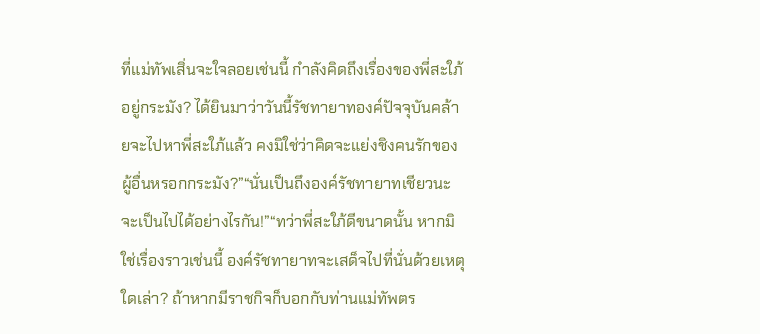ที่แม่ทัพเสิ่นจะใจลอยเช่นนี้ กำลังคิดถึงเรื่องของพี่สะใภ้อยู่กระมัง? ได้ยินมาว่าวันนี้รัชทายาทองค์ปัจจุบันคล้ายจะไปหาพี่สะใภ้แล้ว คงมิใช่ว่าคิดจะแย่งชิงคนรักของผู้อื่นหรอกกระมัง?”“นั่นเป็นถึงองค์รัชทายาทเชียวนะ จะเป็นไปได้อย่างไรกัน!”“ทว่าพี่สะใภ้ดีขนาดนั้น หากมิใช่เรื่องราวเช่นนี้ องค์รัชทายาทจะเสด็จไปที่นั่นด้วยเหตุใดเล่า? ถ้าหากมีราชกิจก็บอกกับท่านแม่ทัพตร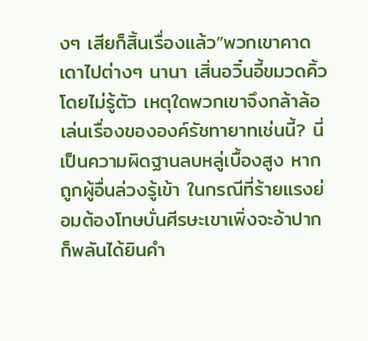งๆ เสียก็สิ้นเรื่องแล้ว”พวกเขาคาดเดาไปต่างๆ นานา เสิ่นอวิ๋นอี้ขมวดคิ้วโดยไม่รู้ตัว เหตุใดพวกเขาจึงกล้าล้อเล่นเรื่องขององค์รัชทายาทเช่นนี้? นี่เป็นความผิดฐานลบหลู่เบื้องสูง หากถูกผู้อื่นล่วงรู้เข้า ในกรณีที่ร้ายแรงย่อมต้องโทษบั่นศีรษะเขาเพิ่งจะอ้าปาก ก็พลันได้ยินคำ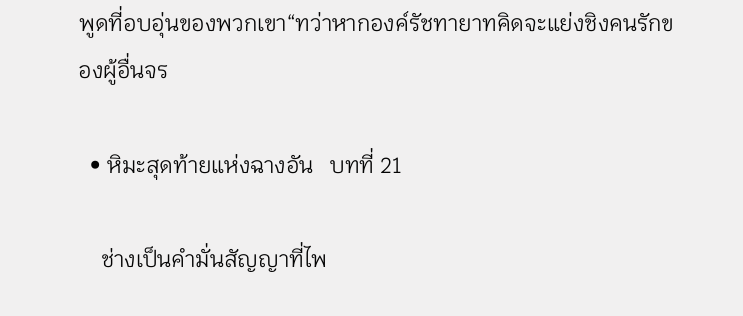พูดที่อบอุ่นของพวกเขา“ทว่าหากองค์รัชทายาทคิดจะแย่งชิงคนรักของผู้อื่นจร

  • หิมะสุดท้ายแห่งฉางอัน   บทที่ 21

    ช่างเป็นคำมั่นสัญญาที่ไพ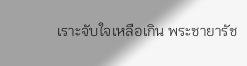เราะจับใจเหลือเกิน พระชายารัช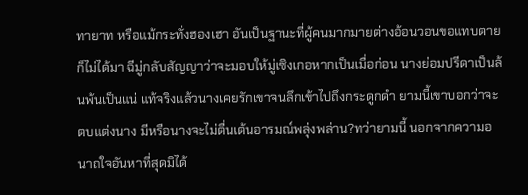ทายาท หรือแม้กระทั่งฮองเฮา อันเป็นฐานะที่ผู้คนมากมายต่างอ้อนวอนขอแทบตายก็ไม่ได้มา ฉีมู่กลับสัญญาว่าจะมอบให้มู่เซิงเกอหากเป็นเมื่อก่อน นางย่อมปรีดาเป็นล้นพ้นเป็นแน่ แท้จริงแล้วนางเคยรักเขาจนลึกเข้าไปถึงกระดูกดำ ยามนี้เขาบอกว่าจะตบแต่งนาง มีหรือนางจะไม่ตื่นเต้นอารมณ์พลุ่งพล่าน?ทว่ายามนี้ นอกจากความอนาถใจอันหาที่สุดมิได้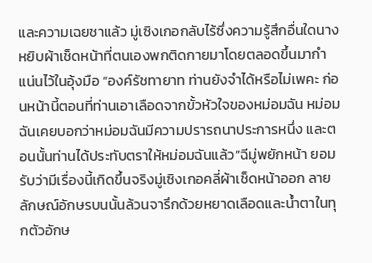และความเฉยชาแล้ว มู่เซิงเกอกลับไร้ซึ่งความรู้สึกอื่นใดนางหยิบผ้าเช็ดหน้าที่ตนเองพกติดกายมาโดยตลอดขึ้นมากำแน่นไว้ในอุ้งมือ “องค์รัชทายาท ท่านยังจำได้หรือไม่เพคะ ก่อนหน้านี้ตอนที่ท่านเอาเลือดจากขั้วหัวใจของหม่อมฉัน หม่อมฉันเคยบอกว่าหม่อมฉันมีความปรารถนาประการหนึ่ง และตอนนั้นท่านได้ประทับตราให้หม่อมฉันแล้ว”ฉีมู่พยักหน้า ยอมรับว่ามีเรื่องนี้เกิดขึ้นจริงมู่เซิงเกอคลี่ผ้าเช็ดหน้าออก ลายลักษณ์อักษรบนนั้นล้วนจารึกด้วยหยาดเลือดและน้ำตาในทุกตัวอักษ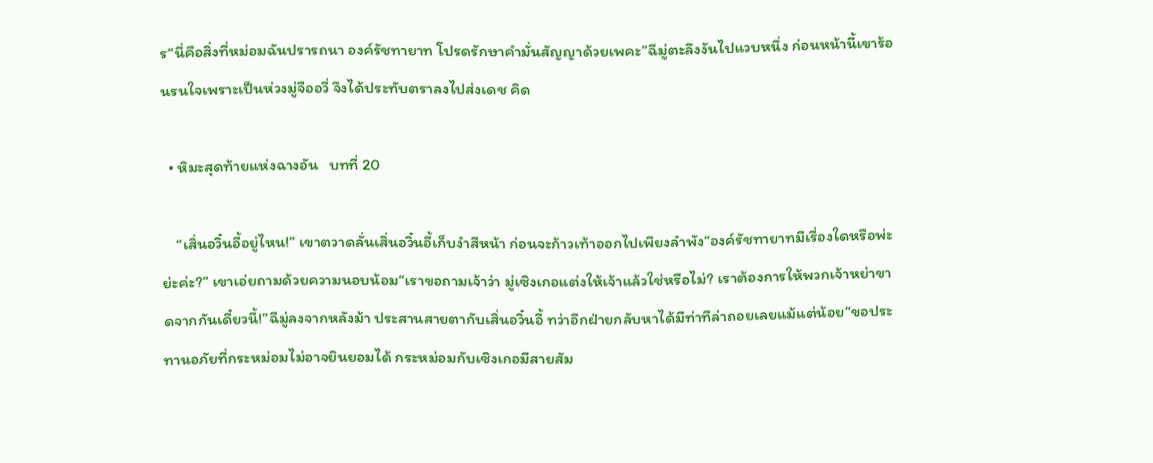ร“นี่คือสิ่งที่หม่อมฉันปรารถนา องค์รัชทายาท โปรดรักษาคำมั่นสัญญาด้วยเพคะ”ฉีมู่ตะลึงงันไปแวบหนึ่ง ก่อนหน้านี้เขาร้อนรนใจเพราะเป็นห่วงมู่จืออวี่ จึงได้ประทับตราลงไปส่งเดช คิด

  • หิมะสุดท้ายแห่งฉางอัน   บทที่ 20

    “เสิ่นอวิ๋นอี้อยู่ไหน!” เขาตวาดลั่นเสิ่นอวิ๋นอี้เก็บงำสีหน้า ก่อนจะก้าวเท้าออกไปเพียงลำพัง“องค์รัชทายาทมีเรื่องใดหรือพ่ะย่ะค่ะ?” เขาเอ่ยถามด้วยความนอบน้อม“เราขอถามเจ้าว่า มู่เซิงเกอแต่งให้เจ้าแล้วใช่หรือไม่? เราต้องการให้พวกเจ้าหย่าขาดจากกันเดี๋ยวนี้!”ฉีมู่ลงจากหลังม้า ประสานสายตากับเสิ่นอวิ๋นอี้ ทว่าอีกฝ่ายกลับหาได้มีท่าทีล่าถอยเลยแม้แต่น้อย“ขอประทานอภัยที่กระหม่อมไม่อาจยินยอมได้ กระหม่อมกับเซิงเกอมีสายสัม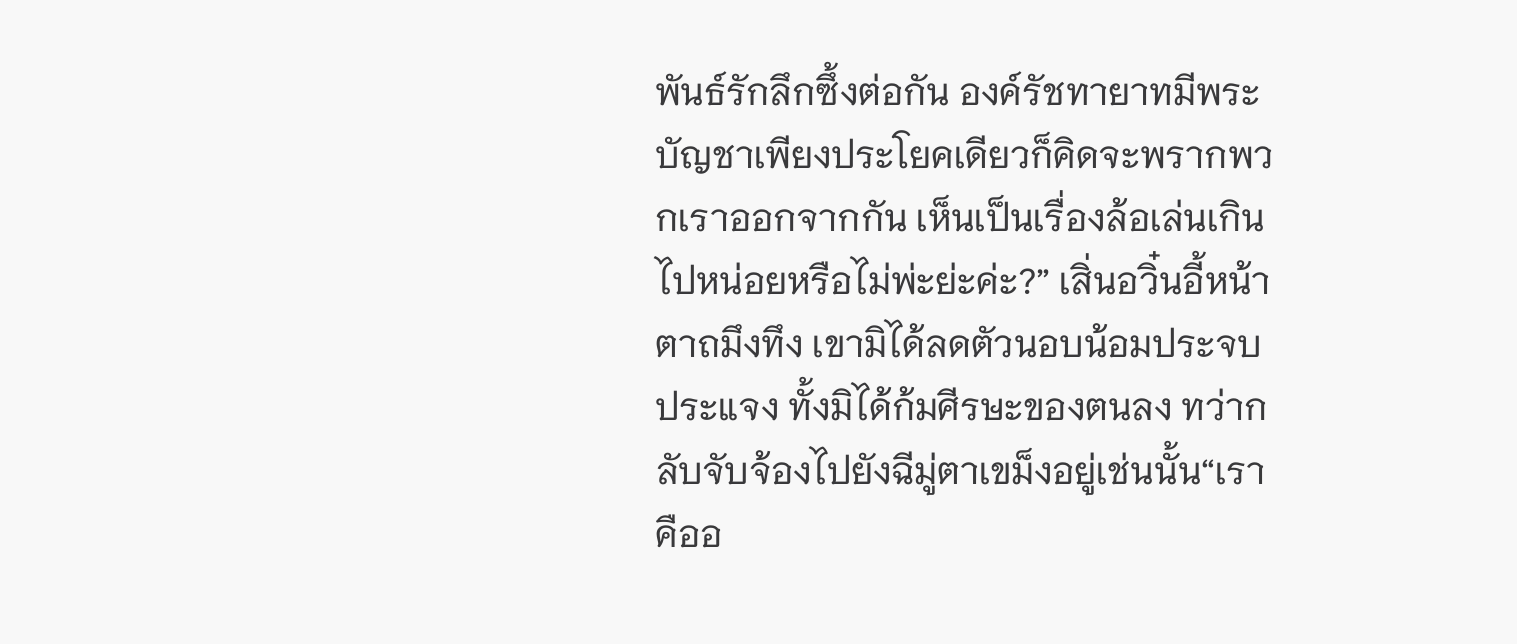พันธ์รักลึกซึ้งต่อกัน องค์รัชทายาทมีพระบัญชาเพียงประโยคเดียวก็คิดจะพรากพวกเราออกจากกัน เห็นเป็นเรื่องล้อเล่นเกินไปหน่อยหรือไม่พ่ะย่ะค่ะ?” เสิ่นอวิ๋นอี้หน้าตาถมึงทึง เขามิได้ลดตัวนอบน้อมประจบประแจง ทั้งมิได้ก้มศีรษะของตนลง ทว่ากลับจับจ้องไปยังฉีมู่ตาเขม็งอยู่เช่นนั้น“เราคืออ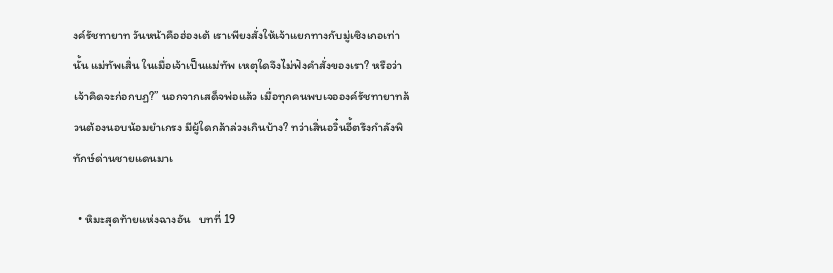งค์รัชทายาท วันหน้าคือฮ่องเต้ เราเพียงสั่งให้เจ้าแยกทางกับมู่เซิงเกอเท่านั้น แม่ทัพเสิ่น ในเมื่อเจ้าเป็นแม่ทัพ เหตุใดจึงไม่ฟังคำสั่งของเรา? หรือว่าเจ้าคิดจะก่อกบฏ?” นอกจากเสด็จพ่อแล้ว เมื่อทุกคนพบเจอองค์รัชทายาทล้วนต้องนอบน้อมยำเกรง มีผู้ใดกล้าล่วงเกินบ้าง? ทว่าเสิ่นอวิ๋นอี้ตรึงกำลังพิทักษ์ด่านชายแดนมาเ

  • หิมะสุดท้ายแห่งฉางอัน   บทที่ 19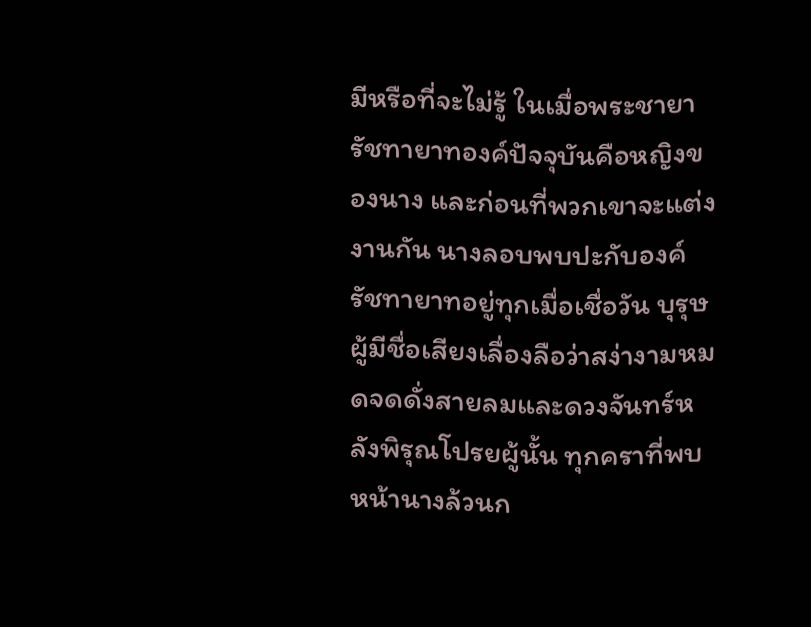มีหรือที่จะไม่รู้ ในเมื่อพระชายารัชทายาทองค์ปัจจุบันคือหญิงของนาง และก่อนที่พวกเขาจะแต่งงานกัน นางลอบพบปะกับองค์รัชทายาทอยู่ทุกเมื่อเชื่อวัน บุรุษผู้มีชื่อเสียงเลื่องลือว่าสง่างามหมดจดดั่งสายลมและดวงจันทร์หลังพิรุณโปรยผู้นั้น ทุกคราที่พบหน้านางล้วนก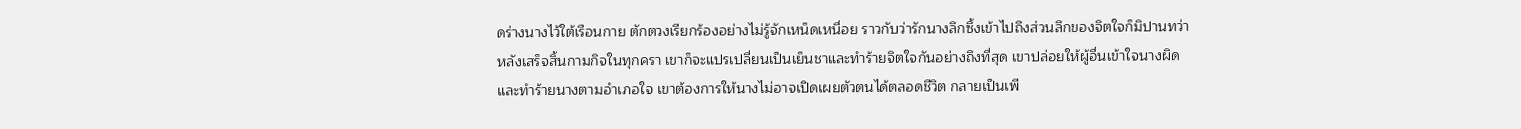ดร่างนางไว้ใต้เรือนกาย ตักตวงเรียกร้องอย่างไม่รู้จักเหน็ดเหนื่อย ราวกับว่ารักนางลึกซึ้งเข้าไปถึงส่วนลึกของจิตใจก็มิปานทว่าหลังเสร็จสิ้นกามกิจในทุกครา เขาก็จะแปรเปลี่ยนเป็นเย็นชาและทำร้ายจิตใจกันอย่างถึงที่สุด เขาปล่อยให้ผู้อื่นเข้าใจนางผิดและทำร้ายนางตามอำเภอใจ เขาต้องการให้นางไม่อาจเปิดเผยตัวตนได้ตลอดชีวิต กลายเป็นเพี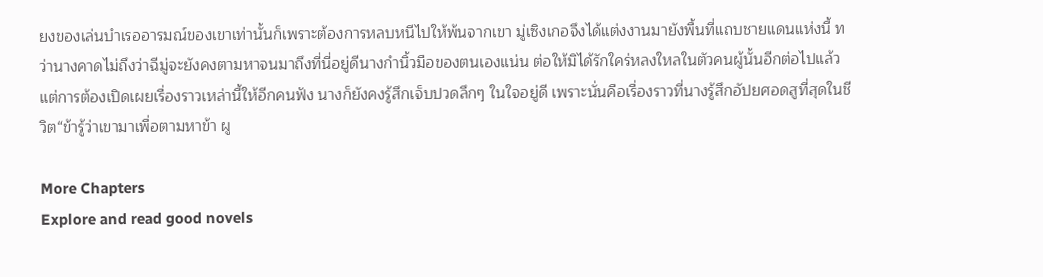ยงของเล่นบำเรออารมณ์ของเขาเท่านั้นก็เพราะต้องการหลบหนีไปให้พ้นจากเขา มู่เซิงเกอจึงได้แต่งงานมายังพื้นที่แถบชายแดนแห่งนี้ ทว่านางคาดไม่ถึงว่าฉีมู่จะยังคงตามหาจนมาถึงที่นี่อยู่ดีนางกำนิ้วมือของตนเองแน่น ต่อให้มิได้รักใคร่หลงใหลในตัวคนผู้นั้นอีกต่อไปแล้ว แต่การต้องเปิดเผยเรื่องราวเหล่านี้ให้อีกคนฟัง นางก็ยังคงรู้สึกเจ็บปวดลึกๆ ในใจอยู่ดี เพราะนั่นคือเรื่องราวที่นางรู้สึกอัปยศอดสูที่สุดในชีวิต“ข้ารู้ว่าเขามาเพื่อตามหาข้า ผู

More Chapters
Explore and read good novels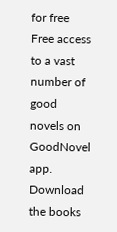for free
Free access to a vast number of good novels on GoodNovel app. Download the books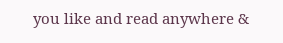you like and read anywhere &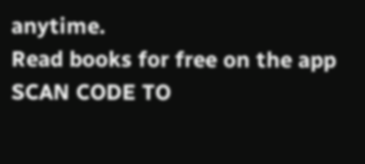anytime.
Read books for free on the app
SCAN CODE TO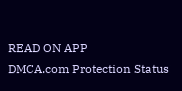READ ON APP
DMCA.com Protection Status